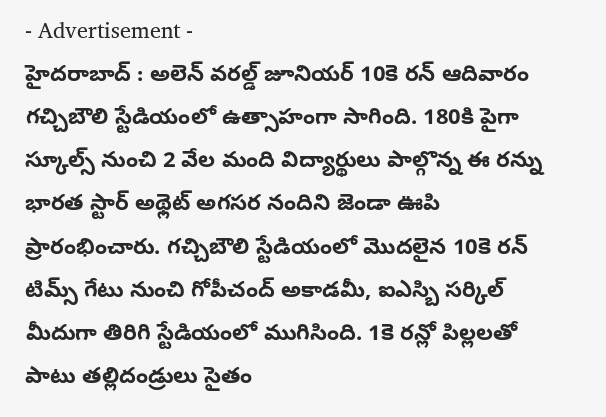- Advertisement -
హైదరాబాద్ : అలెన్ వరల్డ్ జూనియర్ 10కె రన్ ఆదివారం గచ్చిబౌలి స్టేడియంలో ఉత్సాహంగా సాగింది. 180కి పైగా స్కూల్స్ నుంచి 2 వేల మంది విద్యార్థులు పాల్గొన్న ఈ రన్ను భారత స్టార్ అథ్లెట్ అగసర నందిని జెండా ఊపి ప్రారంభించారు. గచ్చిబౌలి స్టేడియంలో మొదలైన 10కె రన్ టిమ్స్ గేటు నుంచి గోపీచంద్ అకాడమీ, ఐఎస్బి సర్కిల్ మీదుగా తిరిగి స్టేడియంలో ముగిసింది. 1కె రన్లో పిల్లలతో పాటు తల్లిదండ్రులు సైతం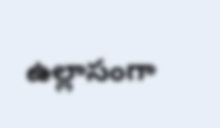ఉల్లాసంగా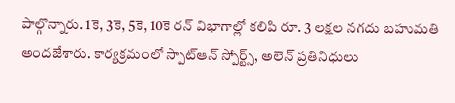పాల్గొన్నారు. 1కె, 3కె, 5కె, 10కె రన్ విభాగాల్లో కలిపి రూ. 3 లక్షల నగదు బహుమతి అందజేశారు. కార్యక్రమంలో స్పాట్ఆన్ స్పోర్ట్స్, అలెన్ ప్రతినిధులు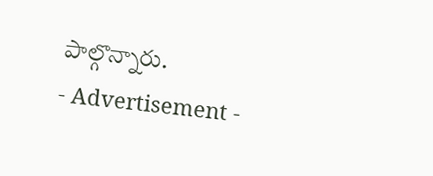పాల్గొన్నారు.
- Advertisement -